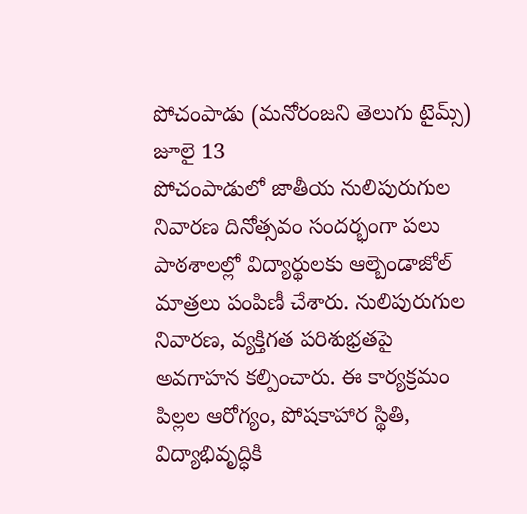పోచంపాడు (మనోరంజని తెలుగు టైమ్స్) జూలై 13
పోచంపాడులో జాతీయ నులిపురుగుల నివారణ దినోత్సవం సందర్భంగా పలు పాఠశాలల్లో విద్యార్థులకు ఆల్బెండాజోల్ మాత్రలు పంపిణీ చేశారు. నులిపురుగుల నివారణ, వ్యక్తిగత పరిశుభ్రతపై అవగాహన కల్పించారు. ఈ కార్యక్రమం పిల్లల ఆరోగ్యం, పోషకాహార స్థితి, విద్యాభివృద్ధికి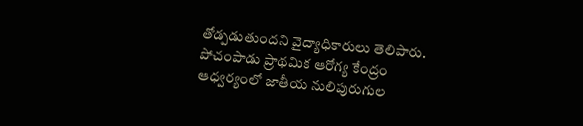తోడ్పడుతుందని వైద్యాధికారులు తెలిపారు.
పోచంపాడు ప్రాథమిక ఆరోగ్య కేంద్రం ఆధ్వర్యంలో జాతీయ నులిపురుగుల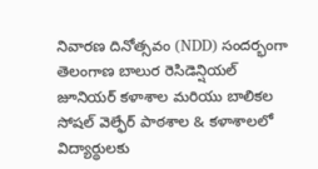నివారణ దినోత్సవం (NDD) సందర్భంగా తెలంగాణ బాలుర రెసిడెన్షియల్ జూనియర్ కళాశాల మరియు బాలికల సోషల్ వెల్ఫేర్ పాఠశాల & కళాశాలలో విద్యార్థులకు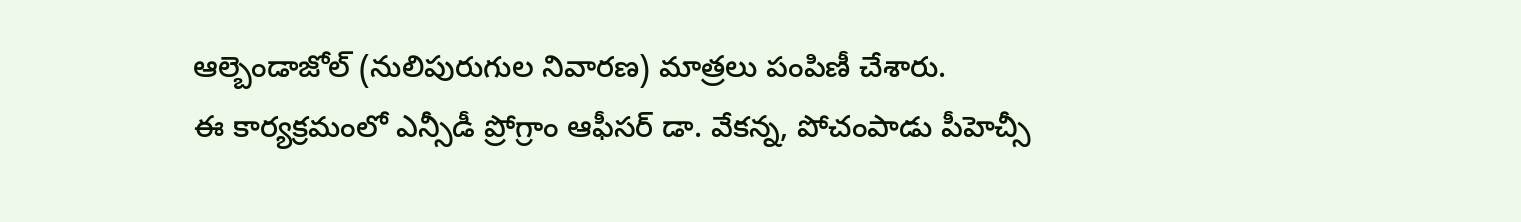ఆల్బెండాజోల్ (నులిపురుగుల నివారణ) మాత్రలు పంపిణీ చేశారు.
ఈ కార్యక్రమంలో ఎన్సీడీ ప్రోగ్రాం ఆఫీసర్ డా. వేకన్న, పోచంపాడు పీహెచ్సీ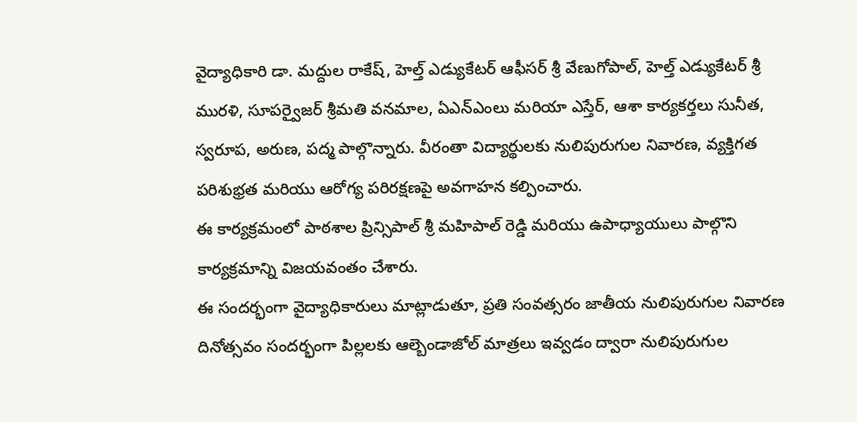వైద్యాధికారి డా. మద్దుల రాకేష్, హెల్త్ ఎడ్యుకేటర్ ఆఫీసర్ శ్రీ వేణుగోపాల్, హెల్త్ ఎడ్యుకేటర్ శ్రీ మురళి, సూపర్వైజర్ శ్రీమతి వనమాల, ఏఎన్ఎంలు మరియా ఎస్తేర్, ఆశా కార్యకర్తలు సునీత, స్వరూప, అరుణ, పద్మ పాల్గొన్నారు. వీరంతా విద్యార్థులకు నులిపురుగుల నివారణ, వ్యక్తిగత పరిశుభ్రత మరియు ఆరోగ్య పరిరక్షణపై అవగాహన కల్పించారు.
ఈ కార్యక్రమంలో పాఠశాల ప్రిన్సిపాల్ శ్రీ మహిపాల్ రెడ్డి మరియు ఉపాధ్యాయులు పాల్గొని కార్యక్రమాన్ని విజయవంతం చేశారు.
ఈ సందర్భంగా వైద్యాధికారులు మాట్లాడుతూ, ప్రతి సంవత్సరం జాతీయ నులిపురుగుల నివారణ దినోత్సవం సందర్భంగా పిల్లలకు ఆల్బెండాజోల్ మాత్రలు ఇవ్వడం ద్వారా నులిపురుగుల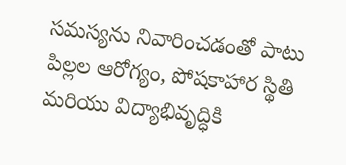సమస్యను నివారించడంతో పాటు పిల్లల ఆరోగ్యం, పోషకాహార స్థితి మరియు విద్యాభివృద్ధికి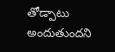తోడ్పాటు అందుతుందని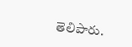తెలిపారు.